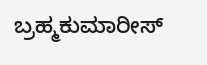ಬ್ರಹ್ಮಕುಮಾರೀಸ್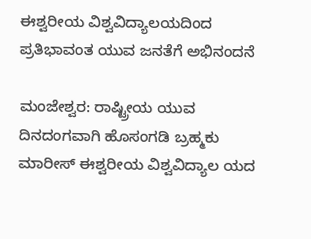ಈಶ್ವರೀಯ ವಿಶ್ವವಿದ್ಯಾಲಯದಿಂದ ಪ್ರತಿಭಾವಂತ ಯುವ ಜನತೆಗೆ ಅಭಿನಂದನೆ

ಮಂಜೇಶ್ವರ: ರಾಷ್ಟ್ರೀಯ ಯುವ ದಿನದಂಗವಾಗಿ ಹೊಸಂಗಡಿ ಬ್ರಹ್ಮಕು ಮಾರೀಸ್ ಈಶ್ವರೀಯ ವಿಶ್ವವಿದ್ಯಾಲ ಯದ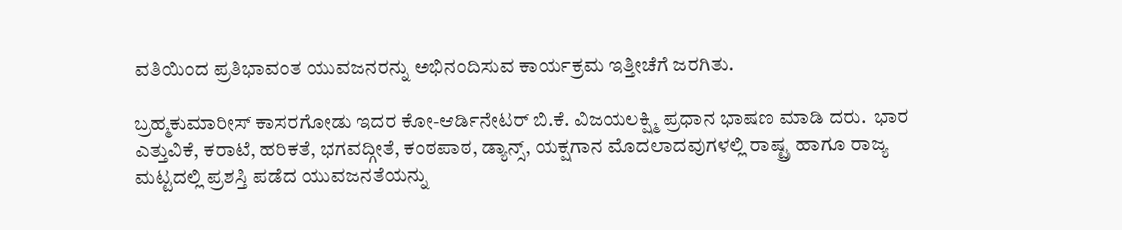ವತಿಯಿಂದ ಪ್ರತಿಭಾವಂತ ಯುವಜನರನ್ನು ಅಭಿನಂದಿಸುವ ಕಾರ್ಯಕ್ರಮ ಇತ್ತೀಚೆಗೆ ಜರಗಿತು.

ಬ್ರಹ್ಮಕುಮಾರೀಸ್ ಕಾಸರಗೋಡು ಇದರ ಕೋ-ಆರ್ಡಿನೇಟರ್ ಬಿ.ಕೆ. ವಿಜಯಲಕ್ಷ್ಮಿ ಪ್ರಧಾನ ಭಾಷಣ ಮಾಡಿ ದರು.  ಭಾರ ಎತ್ತುವಿಕೆ, ಕರಾಟೆ, ಹರಿಕತೆ, ಭಗವದ್ಗೀತೆ, ಕಂಠಪಾಠ, ಡ್ಯಾನ್ಸ್, ಯಕ್ಷಗಾನ ಮೊದಲಾದವುಗಳಲ್ಲಿ ರಾಷ್ಟ್ರ ಹಾಗೂ ರಾಜ್ಯ ಮಟ್ಟದಲ್ಲಿ ಪ್ರಶಸ್ತಿ ಪಡೆದ ಯುವಜನತೆಯನ್ನು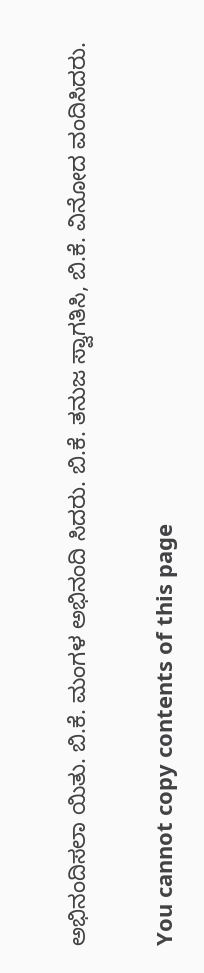ಅಭಿನಂದಿಸಲಾ ಯಿತು. ಬಿ.ಕೆ. ಮಂಗಳ ಅಭಿನಂದಿ ಸಿದರು. ಬಿ.ಕೆ. ತನುಜ ಸ್ವಾಗತಿಸಿ, ಬಿ.ಕೆ. ವಿನೋದ ವಂದಿಸಿದರು.

You cannot copy contents of this page